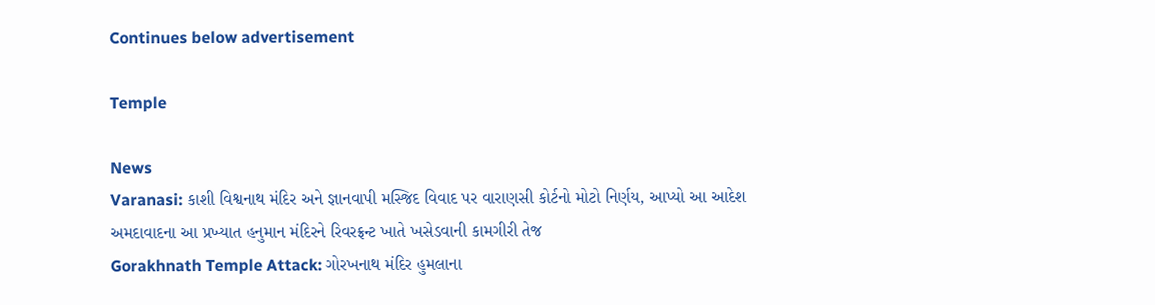Continues below advertisement

Temple

News
Varanasi: કાશી વિશ્વનાથ મંદિર અને જ્ઞાનવાપી મસ્જિદ વિવાદ પર વારાણસી કોર્ટનો મોટો નિર્ણય, આપ્યો આ આદેશ
અમદાવાદના આ પ્રખ્યાત હનુમાન મંદિરને રિવરફ્રન્ટ ખાતે ખસેડવાની કામગીરી તેજ
Gorakhnath Temple Attack: ગોરખનાથ મંદિર હુમલાના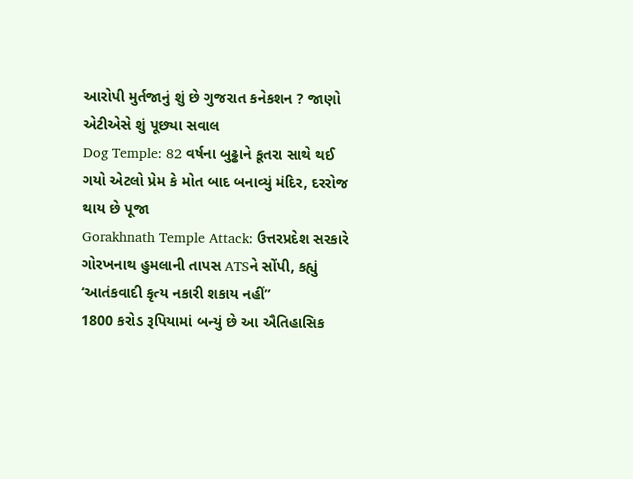આરોપી મુર્તજાનું શું છે ગુજરાત કનેકશન ? જાણો એટીએસે શું પૂછ્યા સવાલ
Dog Temple: 82 વર્ષના બુઢ્ઢાને કૂતરા સાથે થઈ ગયો એટલો પ્રેમ કે મોત બાદ બનાવ્યું મંદિર, દરરોજ થાય છે પૂજા
Gorakhnath Temple Attack: ઉત્તરપ્રદેશ સરકારે ગોરખનાથ હુમલાની તાપસ ATSને સોંપી, કહ્યું ‘આતંકવાદી કૃત્ય નકારી શકાય નહીં”
1800 કરોડ રૂપિયામાં બન્યું છે આ ઐતિહાસિક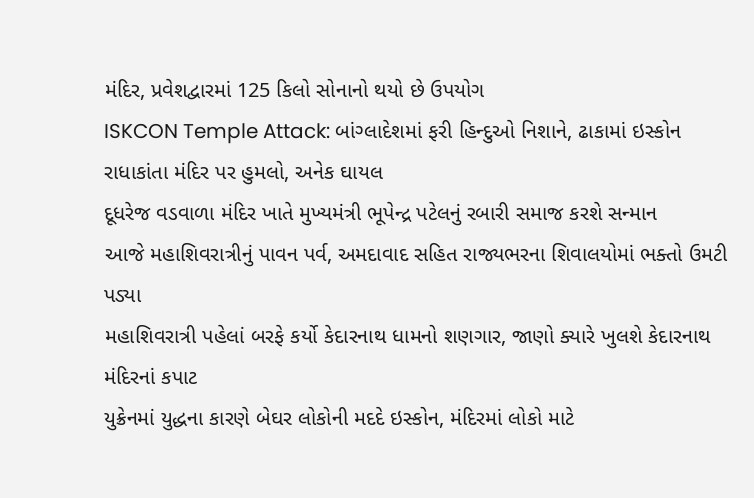મંદિર, પ્રવેશદ્વારમાં 125 કિલો સોનાનો થયો છે ઉપયોગ
ISKCON Temple Attack: બાંગ્લાદેશમાં ફરી હિન્દુઓ નિશાને, ઢાકામાં ઇસ્કોન રાધાકાંતા મંદિર પર હુમલો, અનેક ઘાયલ
દૂધરેજ વડવાળા મંદિર ખાતે મુખ્યમંત્રી ભૂપેન્દ્ર પટેલનું રબારી સમાજ કરશે સન્માન
આજે મહાશિવરાત્રીનું પાવન પર્વ, અમદાવાદ સહિત રાજ્યભરના શિવાલયોમાં ભક્તો ઉમટી પડ્યા
મહાશિવરાત્રી પહેલાં બરફે કર્યો કેદારનાથ ધામનો શણગાર, જાણો ક્યારે ખુલશે કેદારનાથ મંદિરનાં કપાટ
યુક્રેનમાં યુદ્ધના કારણે બેઘર લોકોની મદદે ઇસ્કોન, મંદિરમાં લોકો માટે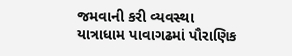જમવાની કરી વ્યવસ્થા
યાત્રાધામ પાવાગઢમાં પૌરાણિક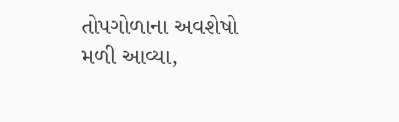તોપગોળાના અવશેષો મળી આવ્યા,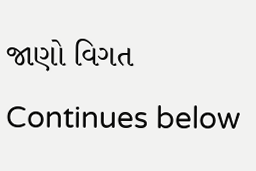જાણો વિગત
Continues below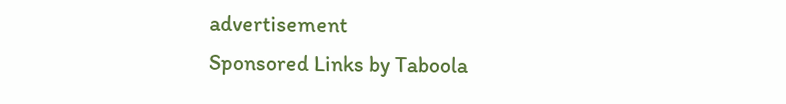advertisement
Sponsored Links by Taboola